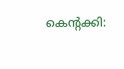കെന്റക്കി: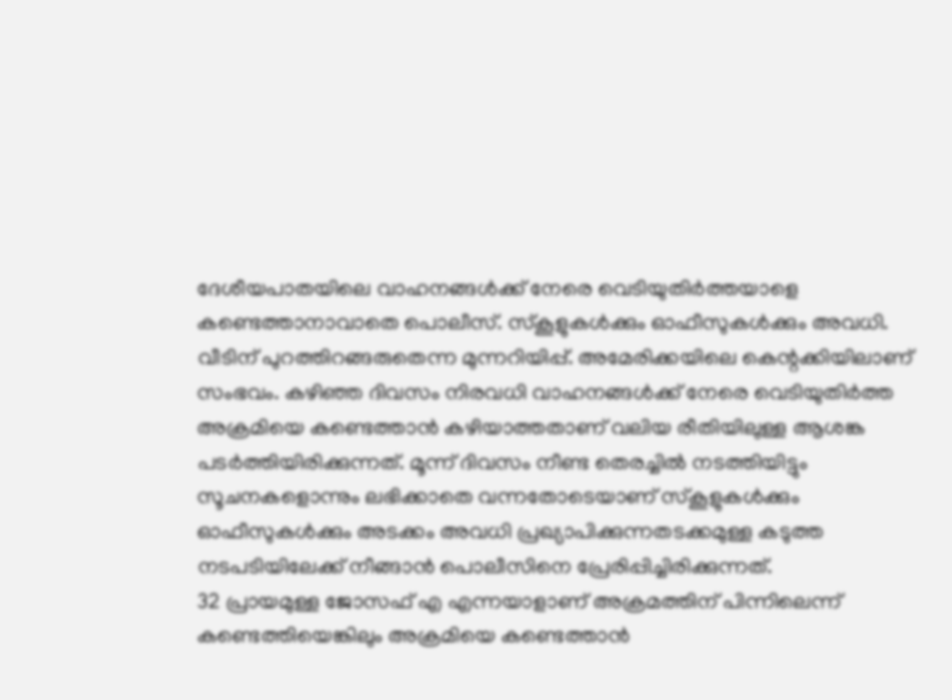ദേശീയപാതയിലെ വാഹനങ്ങൾക്ക് നേരെ വെടിയുതിർത്തയാളെ കണ്ടെത്താനാവാതെ പൊലീസ്. സ്കൂളുകൾക്കും ഓഫീസുകൾക്കും അവധി. വീടിന് പുറത്തിറങ്ങരുതെന്ന മുന്നറിയിപ്പ്. അമേരിക്കയിലെ കെന്റക്കിയിലാണ് സംഭവം. കഴിഞ്ഞ ദിവസം നിരവധി വാഹനങ്ങൾക്ക് നേരെ വെടിയുതിർത്ത അക്രമിയെ കണ്ടെത്താൻ കഴിയാത്തതാണ് വലിയ രീതിയിലുള്ള ആശങ്ക പടർത്തിയിരിക്കുന്നത്. മൂന്ന് ദിവസം നീണ്ട തെരച്ചിൽ നടത്തിയിട്ടും സൂചനകളൊന്നും ലഭിക്കാതെ വന്നതോടെയാണ് സ്കൂളുകൾക്കും ഓഫീസുകൾക്കും അടക്കം അവധി പ്രഖ്യാപിക്കുന്നതടക്കമുള്ള കടുത്ത നടപടിയിലേക്ക് നീങ്ങാൻ പൊലീസിനെ പ്രേരിപ്പിച്ചിരിക്കുന്നത്.
32 പ്രായമുള്ള ജോസഫ് എ എന്നയാളാണ് അക്രമത്തിന് പിന്നിലെന്ന് കണ്ടെത്തിയെങ്കിലും അക്രമിയെ കണ്ടെത്താൻ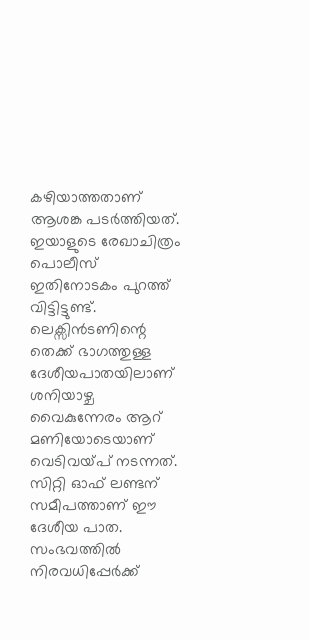കഴിയാത്തതാണ് ആശങ്ക പടർത്തിയത്. ഇയാളുടെ രേഖാചിത്രം പൊലീസ് ഇതിനോടകം പുറത്ത് വിട്ടിട്ടുണ്ട്. ലെക്സിൻടണിന്റെ തെക്ക് ഭാഗത്തുള്ള ദേശീയപാതയിലാണ് ശനിയാഴ്ച വൈകുന്നേരം ആറ് മണിയോടെയാണ് വെടിവയ്പ് നടന്നത്. സിറ്റി ഓഫ് ലണ്ടന് സമീപത്താണ് ഈ ദേശീയ പാത. സംഭവത്തിൽ നിരവധിപ്പേർക്ക്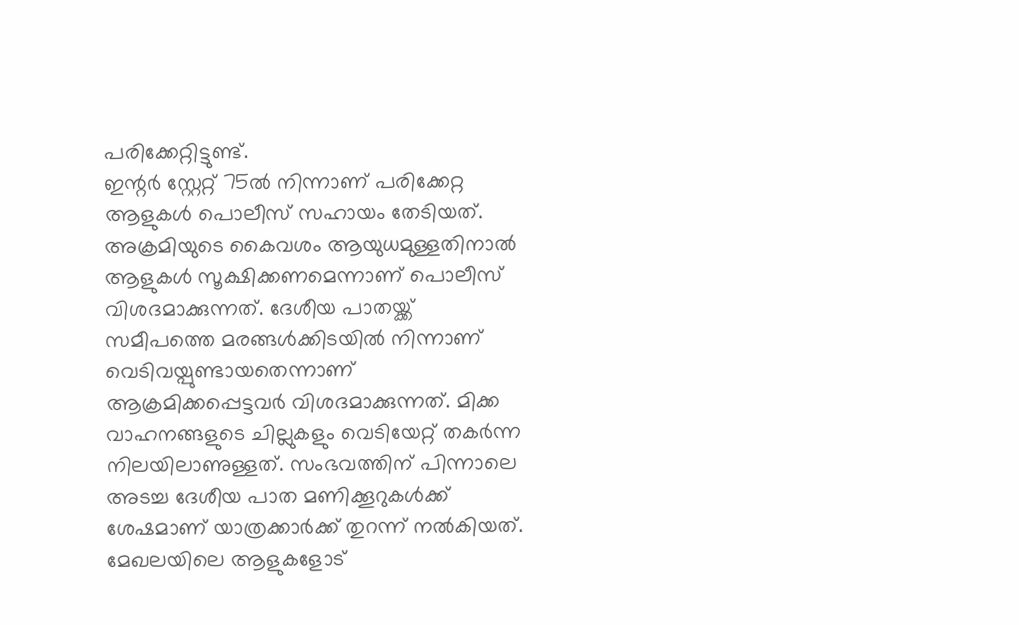പരിക്കേറ്റിട്ടുണ്ട്.
ഇന്റർ സ്റ്റേറ്റ് 75ൽ നിന്നാണ് പരിക്കേറ്റ ആളുകൾ പൊലീസ് സഹായം തേടിയത്. അക്രമിയുടെ കൈവശം ആയുധമുള്ളതിനാൽ ആളുകൾ സൂക്ഷിക്കണമെന്നാണ് പൊലീസ് വിശദമാക്കുന്നത്. ദേശീയ പാതയ്ക്ക് സമീപത്തെ മരങ്ങൾക്കിടയിൽ നിന്നാണ് വെടിവയ്പുണ്ടായതെന്നാണ് ആക്രമിക്കപ്പെട്ടവർ വിശദമാക്കുന്നത്. മിക്ക വാഹനങ്ങളുടെ ചില്ലുകളും വെടിയേറ്റ് തകർന്ന നിലയിലാണുള്ളത്. സംഭവത്തിന് പിന്നാലെ അടച്ച ദേശീയ പാത മണിക്കൂറുകൾക്ക് ശേഷമാണ് യാത്രക്കാർക്ക് തുറന്ന് നൽകിയത്. മേഖലയിലെ ആളുകളോട്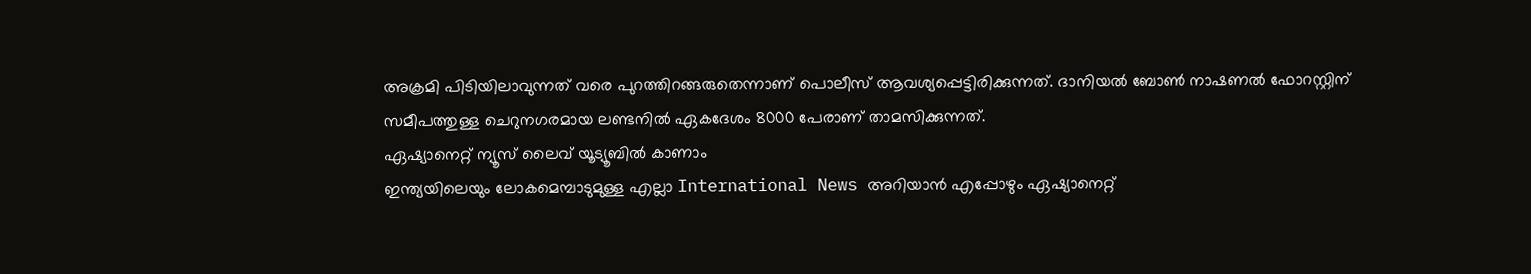അക്രമി പിടിയിലാവുന്നത് വരെ പുറത്തിറങ്ങരുതെന്നാണ് പൊലീസ് ആവശ്യപ്പെട്ടിരിക്കുന്നത്. ദാനിയൽ ബോൺ നാഷണൽ ഫോറസ്റ്റിന് സമീപത്തുള്ള ചെറുനഗരമായ ലണ്ടനിൽ ഏകദേശം 8000 പേരാണ് താമസിക്കുന്നത്.
ഏഷ്യാനെറ്റ് ന്യൂസ് ലൈവ് യൂട്യൂബിൽ കാണാം
ഇന്ത്യയിലെയും ലോകമെമ്പാടുമുള്ള എല്ലാ International News അറിയാൻ എപ്പോഴും ഏഷ്യാനെറ്റ്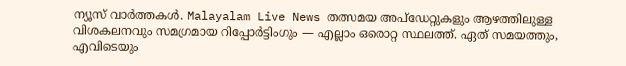ന്യൂസ് വാർത്തകൾ. Malayalam Live News തത്സമയ അപ്ഡേറ്റുകളും ആഴത്തിലുള്ള വിശകലനവും സമഗ്രമായ റിപ്പോർട്ടിംഗും — എല്ലാം ഒരൊറ്റ സ്ഥലത്ത്. ഏത് സമയത്തും, എവിടെയും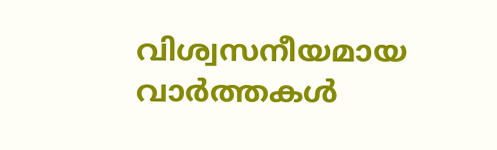വിശ്വസനീയമായ വാർത്തകൾ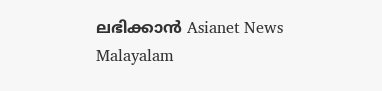ലഭിക്കാൻ Asianet News Malayalam